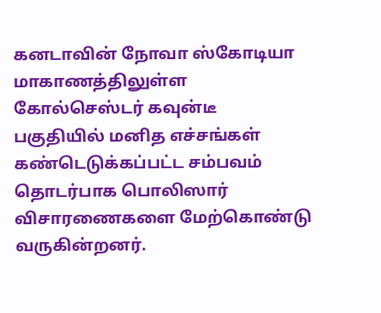கனடாவின் நோவா ஸ்கோடியா மாகாணத்திலுள்ள கோல்செஸ்டர் கவுன்டீ பகுதியில் மனித எச்சங்கள் கண்டெடுக்கப்பட்ட சம்பவம் தொடர்பாக பொலிஸார் விசாரணைகளை மேற்கொண்டு வருகின்றனர்.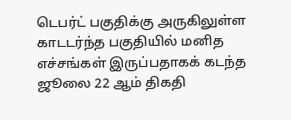டெபர்ட் பகுதிக்கு அருகிலுள்ள காடடர்ந்த பகுதியில் மனித எச்சங்கள் இருப்பதாகக் கடந்த ஜூலை 22 ஆம் திகதி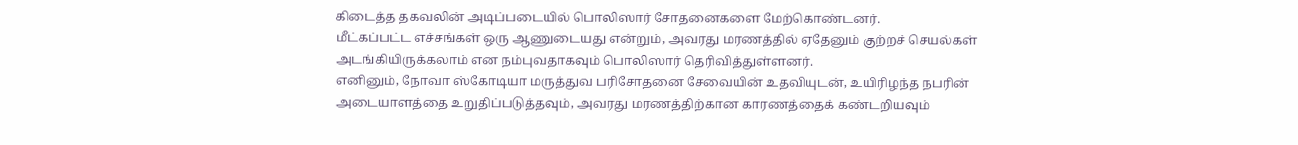கிடைத்த தகவலின் அடிப்படையில் பொலிஸார் சோதனைகளை மேற்கொண்டனர்.
மீட்கப்பட்ட எச்சங்கள் ஒரு ஆணுடையது என்றும், அவரது மரணத்தில் ஏதேனும் குற்றச் செயல்கள் அடங்கியிருக்கலாம் என நம்புவதாகவும் பொலிஸார் தெரிவித்துள்ளனர்.
எனினும், நோவா ஸ்கோடியா மருத்துவ பரிசோதனை சேவையின் உதவியுடன், உயிரிழந்த நபரின் அடையாளத்தை உறுதிப்படுத்தவும், அவரது மரணத்திற்கான காரணத்தைக் கண்டறியவும்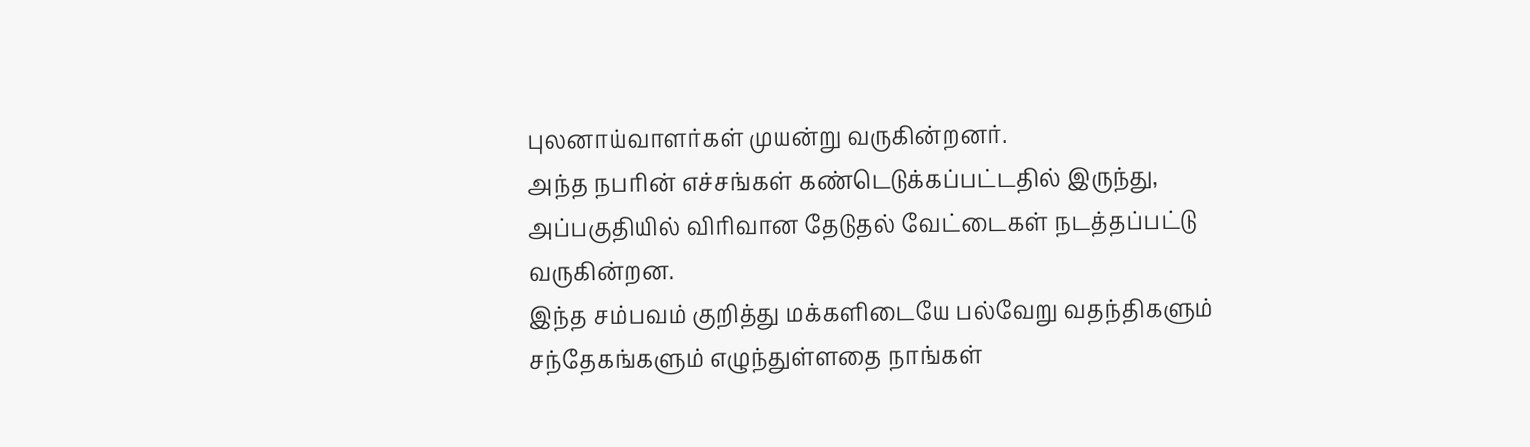புலனாய்வாளர்கள் முயன்று வருகின்றனர்.
அந்த நபரின் எச்சங்கள் கண்டெடுக்கப்பட்டதில் இருந்து, அப்பகுதியில் விரிவான தேடுதல் வேட்டைகள் நடத்தப்பட்டு வருகின்றன.
இந்த சம்பவம் குறித்து மக்களிடையே பல்வேறு வதந்திகளும் சந்தேகங்களும் எழுந்துள்ளதை நாங்கள்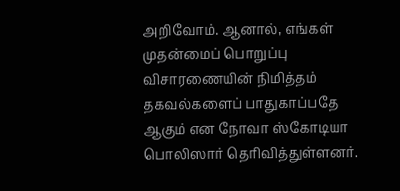அறிவோம். ஆனால், எங்கள் முதன்மைப் பொறுப்பு விசாரணையின் நிமித்தம் தகவல்களைப் பாதுகாப்பதே ஆகும் என நோவா ஸ்கோடியா பொலிஸார் தெரிவித்துள்ளனர்.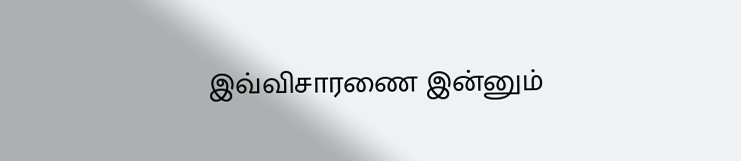இவ்விசாரணை இன்னும்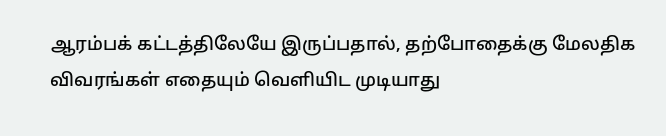ஆரம்பக் கட்டத்திலேயே இருப்பதால், தற்போதைக்கு மேலதிக விவரங்கள் எதையும் வெளியிட முடியாது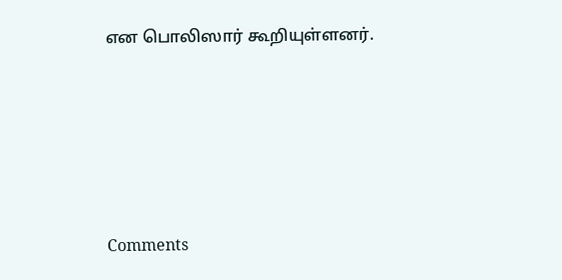என பொலிஸார் கூறியுள்ளனர்.





Comments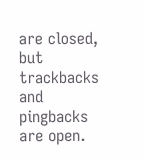are closed, but trackbacks and pingbacks are open.